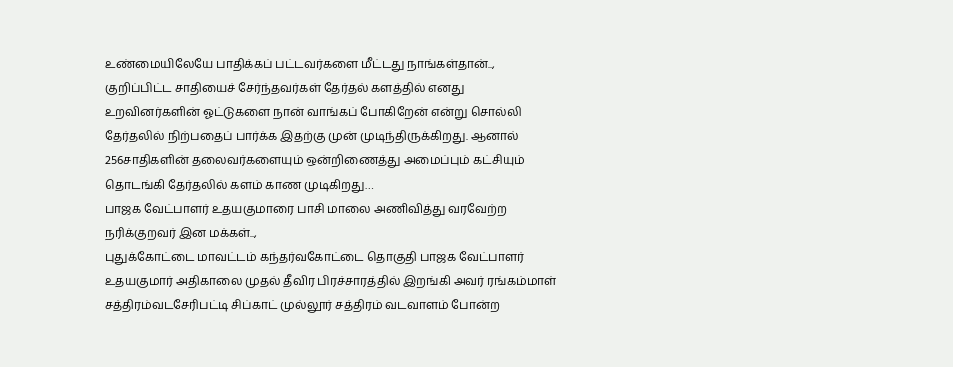உண்மையிலேயே பாதிக்கப் பட்டவர்களை மீட்டது நாங்கள்தான்..,
குறிப்பிட்ட சாதியைச் சேர்ந்தவர்கள் தேர்தல் களத்தில் எனது உறவினர்களின் ஓட்டுகளை நான் வாங்கப் போகிறேன் என்று சொல்லி தேர்தலில் நிற்பதைப் பார்க்க இதற்கு முன் முடிந்திருக்கிறது. ஆனால் 256சாதிகளின் தலைவர்களையும் ஒன்றிணைத்து அமைப்பும் கட்சியும் தொடங்கி தேர்தலில் களம் காண முடிகிறது…
பாஜக வேட்பாளர் உதயகுமாரை பாசி மாலை அணிவித்து வரவேற்ற நரிக்குறவர் இன மக்கள்..,
புதுக்கோட்டை மாவட்டம் கந்தர்வகோட்டை தொகுதி பாஜக வேட்பாளர் உதயகுமார் அதிகாலை முதல் தீவிர பிரச்சாரத்தில் இறங்கி அவர் ரங்கம்மாள் சத்திரம்வடசேரிபட்டி சிப்காட் முல்லூர் சத்திரம் வடவாளம் போன்ற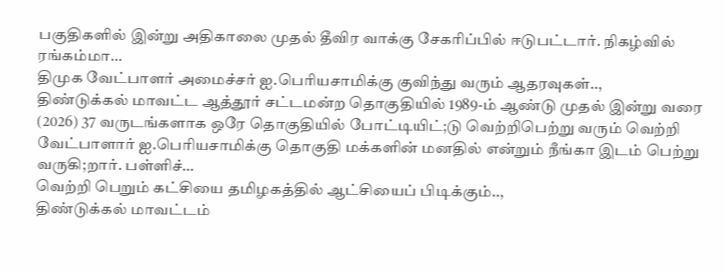பகுதிகளில் இன்று அதிகாலை முதல் தீவிர வாக்கு சேகரிப்பில் ஈடுபட்டார். நிகழ்வில் ரங்கம்மா…
திமுக வேட்பாளர் அமைச்சர் ஐ.பெரியசாமிக்கு குவிந்து வரும் ஆதரவுகள்..,
திண்டுக்கல் மாவட்ட ஆத்தூர் சட்டமன்ற தொகுதியில் 1989-ம் ஆண்டு முதல் இன்று வரை (2026) 37 வருடங்களாக ஒரே தொகுதியில் போட்டியிட்;டு வெற்றிபெற்று வரும் வெற்றி வேட்பாளார் ஐ.பெரியசாமிக்கு தொகுதி மக்களின் மனதில் என்றும் நீங்கா இடம் பெற்று வருகி;றார். பள்ளிச்…
வெற்றி பெறும் கட்சியை தமிழகத்தில் ஆட்சியைப் பிடிக்கும்..,
திண்டுக்கல் மாவட்டம்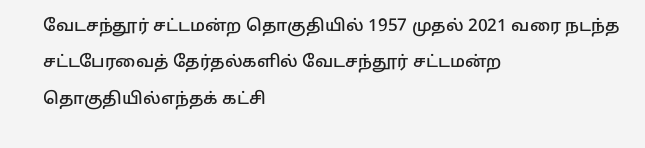வேடசந்தூர் சட்டமன்ற தொகுதியில் 1957 முதல் 2021 வரை நடந்த சட்டபேரவைத் தேர்தல்களில் வேடசந்தூர் சட்டமன்ற தொகுதியில்எந்தக் கட்சி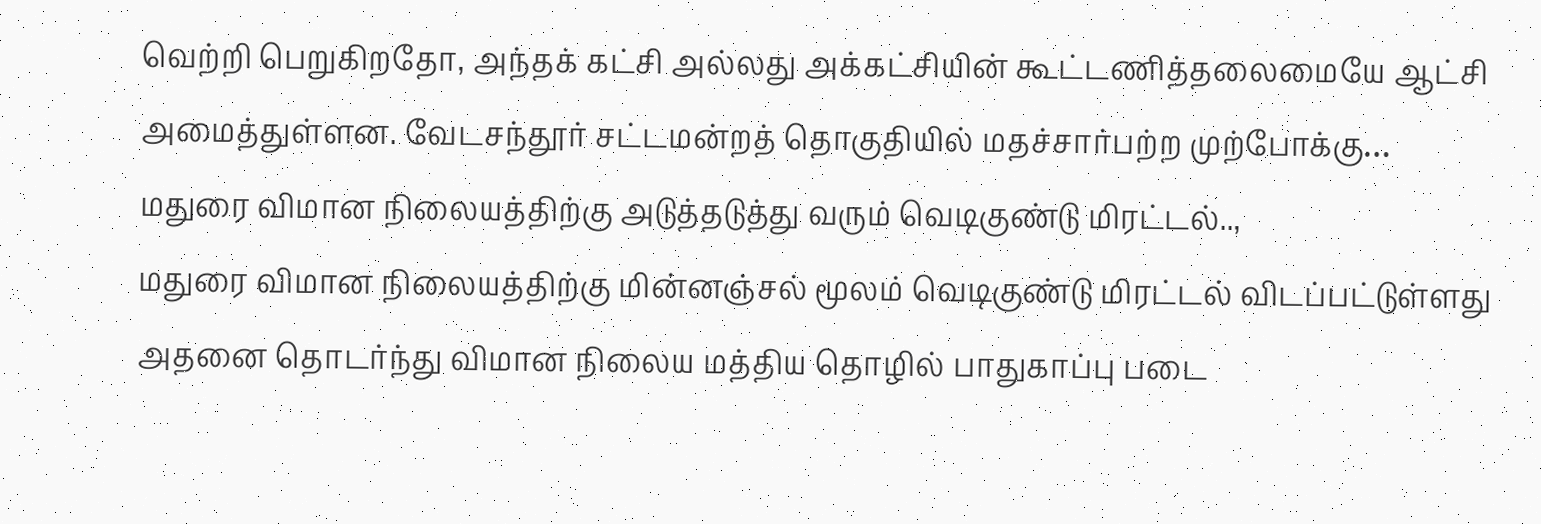வெற்றி பெறுகிறதோ, அந்தக் கட்சி அல்லது அக்கட்சியின் கூட்டணித்தலைமையே ஆட்சி அமைத்துள்ளன. வேடசந்தூர் சட்டமன்றத் தொகுதியில் மதச்சார்பற்ற முற்போக்கு…
மதுரை விமான நிலையத்திற்கு அடுத்தடுத்து வரும் வெடிகுண்டு மிரட்டல்..,
மதுரை விமான நிலையத்திற்கு மின்னஞ்சல் மூலம் வெடிகுண்டு மிரட்டல் விடப்பட்டுள்ளது அதனை தொடர்ந்து விமான நிலைய மத்திய தொழில் பாதுகாப்பு படை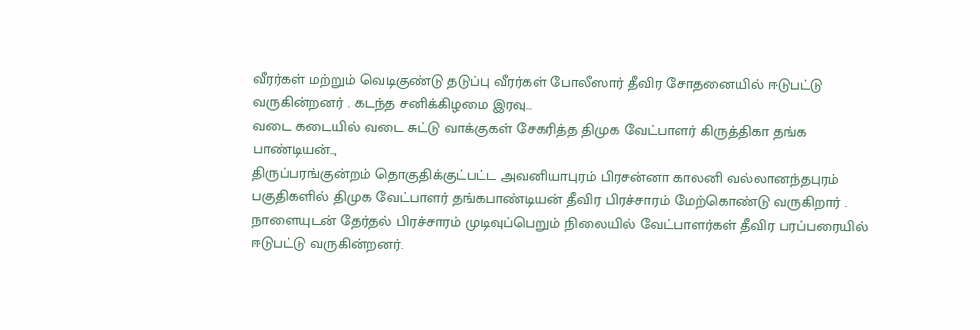வீரர்கள் மற்றும் வெடிகுண்டு தடுப்பு வீரர்கள் போலீஸார் தீவிர சோதனையில் ஈடுபட்டு வருகின்றனர் . கடந்த சனிக்கிழமை இரவு…
வடை கடையில் வடை சுட்டு வாக்குகள் சேகரித்த திமுக வேட்பாளர் கிருத்திகா தங்க பாண்டியன்..,
திருப்பரங்குன்றம் தொகுதிக்குட்பட்ட அவனியாபுரம் பிரசன்னா காலனி வல்லானந்தபுரம் பகுதிகளில் திமுக வேட்பாளர் தங்கபாண்டியன் தீவிர பிரச்சாரம் மேற்கொண்டு வருகிறார் . நாளையுடன் தேர்தல் பிரச்சாரம் முடிவுப்பெறும் நிலையில் வேட்பாளர்கள் தீவிர பரப்பரையில் ஈடுபட்டு வருகின்றனர்.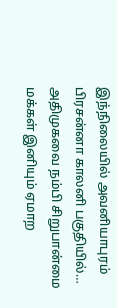இந்நிலையில் அவனியாபுரம் பிரசன்னா காலனி பகுதியில்…
அதிமுகவை நம்பி சிறுபான்மை மக்கள் இனியும் ஏமாற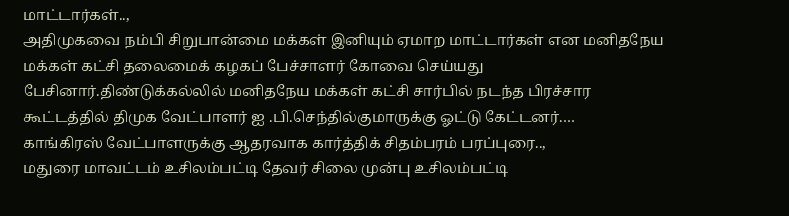மாட்டார்கள்..,
அதிமுகவை நம்பி சிறுபான்மை மக்கள் இனியும் ஏமாற மாட்டார்கள் என மனிதநேய மக்கள் கட்சி தலைமைக் கழகப் பேச்சாளர் கோவை செய்யது பேசினார்.திண்டுக்கல்லில் மனிதநேய மக்கள் கட்சி சார்பில் நடந்த பிரச்சார கூட்டத்தில் திமுக வேட்பாளர் ஐ .பி.செந்தில்குமாருக்கு ஓட்டு கேட்டனர்.…
காங்கிரஸ் வேட்பாளருக்கு ஆதரவாக கார்த்திக் சிதம்பரம் பரப்புரை..,
மதுரை மாவட்டம் உசிலம்பட்டி தேவர் சிலை முன்பு உசிலம்பட்டி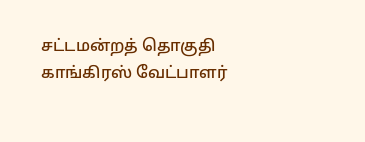சட்டமன்றத் தொகுதி காங்கிரஸ் வேட்பாளர்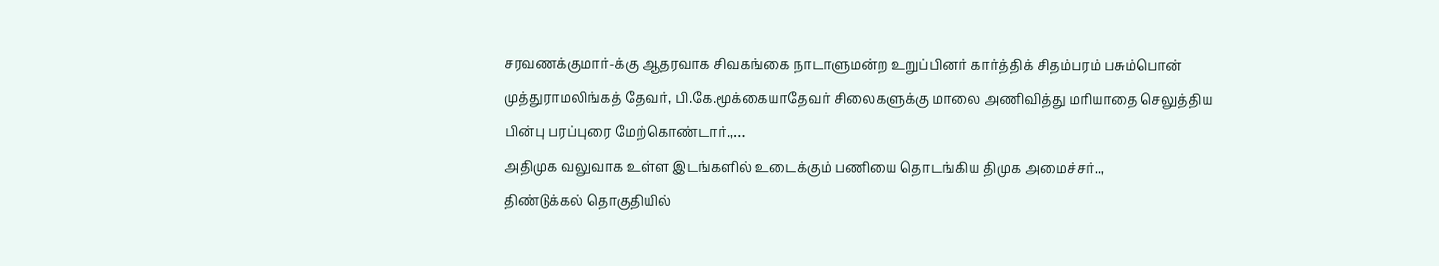சரவணக்குமார்-க்கு ஆதரவாக சிவகங்கை நாடாளுமன்ற உறுப்பினர் கார்த்திக் சிதம்பரம் பசும்பொன் முத்துராமலிங்கத் தேவர், பி.கே.மூக்கையாதேவர் சிலைகளுக்கு மாலை அணிவித்து மரியாதை செலுத்திய பின்பு பரப்புரை மேற்கொண்டார்.,…
அதிமுக வலுவாக உள்ள இடங்களில் உடைக்கும் பணியை தொடங்கிய திமுக அமைச்சர்..,
திண்டுக்கல் தொகுதியில்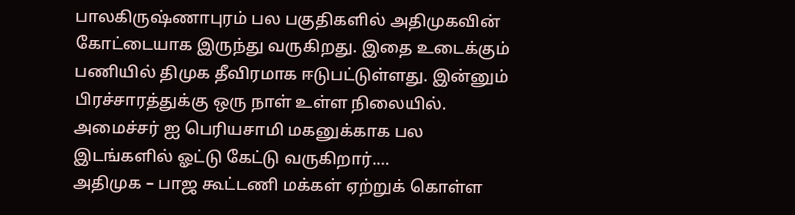பாலகிருஷ்ணாபுரம் பல பகுதிகளில் அதிமுகவின் கோட்டையாக இருந்து வருகிறது. இதை உடைக்கும் பணியில் திமுக தீவிரமாக ஈடுபட்டுள்ளது. இன்னும் பிரச்சாரத்துக்கு ஒரு நாள் உள்ள நிலையில். அமைச்சர் ஐ பெரியசாமி மகனுக்காக பல இடங்களில் ஓட்டு கேட்டு வருகிறார்.…
அதிமுக – பாஜ கூட்டணி மக்கள் ஏற்றுக் கொள்ள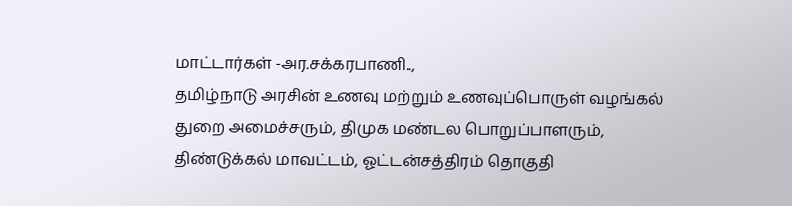மாட்டார்கள் -அர.சக்கரபாணி..,
தமிழ்நாடு அரசின் உணவு மற்றும் உணவுப்பொருள் வழங்கல் துறை அமைச்சரும், திமுக மண்டல பொறுப்பாளரும், திண்டுக்கல் மாவட்டம், ஓட்டன்சத்திரம் தொகுதி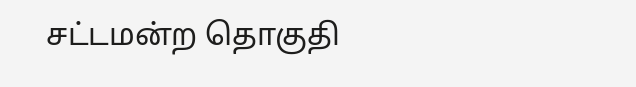சட்டமன்ற தொகுதி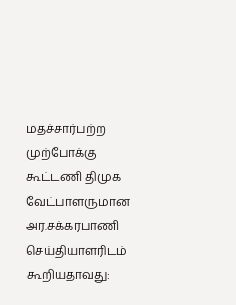மதச்சார்பற்ற முற்போக்கு கூட்டணி திமுக வேட்பாளருமான அர.சக்கரபாணி செய்தியாளரிடம் கூறியதாவது: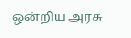ஒன்றிய அரசு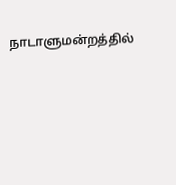நாடாளுமன்றத்தில்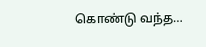கொண்டு வந்த…